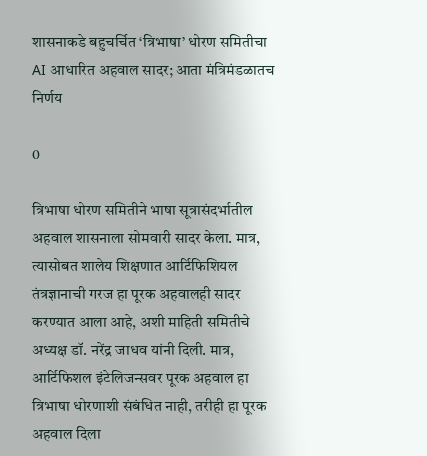शासनाकडे बहुचर्चित ‘त्रिभाषा’ धोरण समितीचा AI आधारित अहवाल सादर; आता मंत्रिमंडळातच निर्णय

0

त्रिभाषा धोरण समितीने भाषा सूत्रासंदर्भातील अहवाल शासनाला सोमवारी सादर केला. मात्र, त्यासोबत शालेय शिक्षणात आर्टिफिशियल तंत्रज्ञानाची गरज हा पूरक अहवालही सादर करण्यात आला आहे, अशी माहिती समितीचे अध्यक्ष डॉ. नरेंद्र जाधव यांनी दिली. मात्र, आर्टिफिशल इंटेलिजन्सवर पूरक अहवाल हा त्रिभाषा धोरणाशी संबंधित नाही, तरीही हा पूरक अहवाल दिला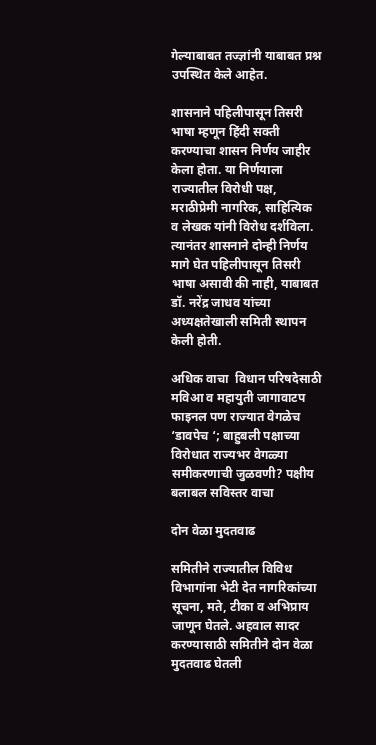गेल्याबाबत तज्ज्ञांनी याबाबत प्रश्न उपस्थित केले आहेत.

शासनाने पहिलीपासून तिसरी भाषा म्हणून हिंदी सक्ती करण्याचा शासन निर्णय जाहीर केला होता. या निर्णयाला राज्यातील विरोधी पक्ष, मराठीप्रेमी नागरिक, साहित्यिक व लेखक यांनी विरोध दर्शविला. त्यानंतर शासनाने दोन्ही निर्णय मागे घेत पहिलीपासून तिसरी भाषा असावी की नाही, याबाबत डॉ. नरेंद्र जाधव यांच्या अध्यक्षतेखाली समिती स्थापन केली होती.

अधिक वाचा  विधान परिषदेसाठी मविआ व महायुती जागावाटप फाइनल पण राज्यात वेगळेच ‘डावपेच ‘; बाहुबली पक्षाच्या विरोधात राज्यभर वेगळ्या समीकरणाची जुळवणी? पक्षीय बलाबल सविस्तर वाचा

दोन वेळा मुदतवाढ

समितीने राज्यातील विविध विभागांना भेटी देत नागरिकांच्या सूचना, मते, टीका व अभिप्राय जाणून घेतले. अहवाल सादर करण्यासाठी समितीने दोन वेळा मुदतवाढ घेतली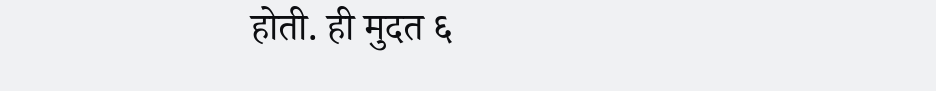होती. ही मुदत ६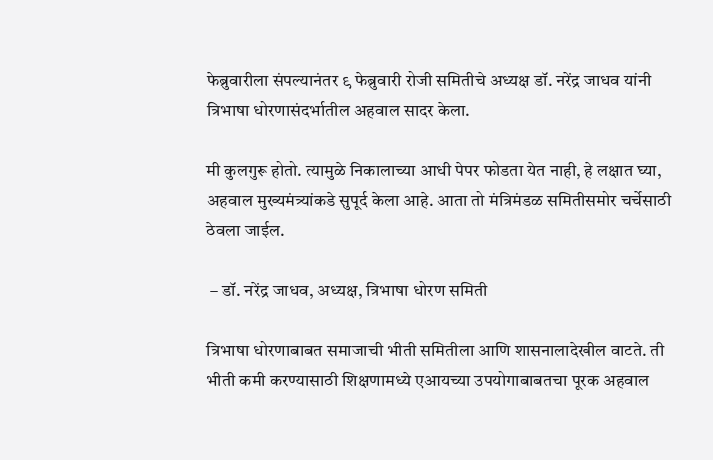फेब्रुवारीला संपल्यानंतर ९ फेब्रुवारी रोजी समितीचे अध्यक्ष डॉ. नरेंद्र जाधव यांनी त्रिभाषा धोरणासंदर्भातील अहवाल सादर केला.

मी कुलगुरू होतो. त्यामुळे निकालाच्या आधी पेपर फोडता येत नाही, हे लक्षात घ्या, अहवाल मुख्यमंत्र्यांकडे सुपूर्द केला आहे. आता तो मंत्रिमंडळ समितीसमोर चर्चेसाठी ठेवला जाईल.

 – डॉ. नरेंद्र जाधव, अध्यक्ष, त्रिभाषा धोरण समिती

त्रिभाषा धोरणाबाबत समाजाची भीती समितीला आणि शासनालादेखील वाटते. ती भीती कमी करण्यासाठी शिक्षणामध्ये एआयच्या उपयोगाबाबतचा पूरक अहवाल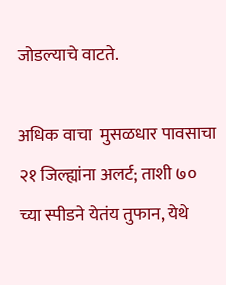जोडल्याचे वाटते.

अधिक वाचा  मुसळधार पावसाचा २१ जिल्ह्यांना अलर्ट; ताशी ७० च्या स्पीडने येतंय तुफान, येथे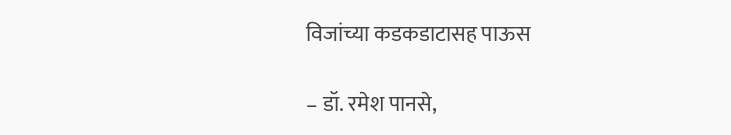विजांच्या कडकडाटासह पाऊस

– डॉ. रमेश पानसे,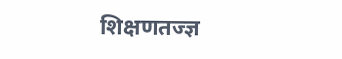शिक्षणतज्ज्ञ